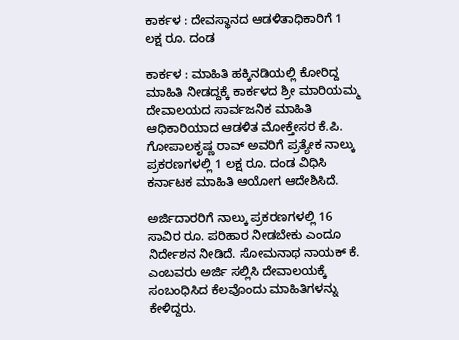ಕಾರ್ಕಳ : ದೇವಸ್ಥಾನದ ಆಡಳಿತಾಧಿಕಾರಿಗೆ 1 ಲಕ್ಷ ರೂ. ದಂಡ

ಕಾರ್ಕಳ : ಮಾಹಿತಿ ಹಕ್ಕಿನಡಿಯಲ್ಲಿ ಕೋರಿದ್ದ ಮಾಹಿತಿ ನೀಡದ್ದಕ್ಕೆ ಕಾರ್ಕಳದ ಶ್ರೀ ಮಾರಿಯಮ್ಮ ದೇವಾಲಯದ ಸಾರ್ವಜನಿಕ ಮಾಹಿತಿ ಆಧಿಕಾರಿಯಾದ ಆಡಳಿತ ಮೋಕ್ತೇಸರ ಕೆ.ಪಿ. ಗೋಪಾಲಕೃಷ್ಣ ರಾವ್ ಅವರಿಗೆ ಪ್ರತ್ಯೇಕ ನಾಲ್ಕು ಪ್ರಕರಣಗಳಲ್ಲಿ 1 ಲಕ್ಷ ರೂ. ದಂಡ ವಿಧಿಸಿ ಕರ್ನಾಟಕ ಮಾಹಿತಿ ಆಯೋಗ ಆದೇಶಿಸಿದೆ.

ಅರ್ಜಿದಾರರಿಗೆ ನಾಲ್ಕು ಪ್ರಕರಣಗಳಲ್ಲಿ 16 ಸಾವಿರ ರೂ. ಪರಿಹಾರ ನೀಡಬೇಕು ಎಂದೂ ನಿರ್ದೇಶನ ನೀಡಿದೆ. ಸೋಮನಾಥ ನಾಯಕ್ ಕೆ. ಎಂಬವರು ಅರ್ಜಿ ಸಲ್ಲಿಸಿ ದೇವಾಲಯಕ್ಕೆ ಸಂಬಂಧಿಸಿದ ಕೆಲವೊಂದು ಮಾಹಿತಿಗಳನ್ನು ಕೇಳಿದ್ದರು.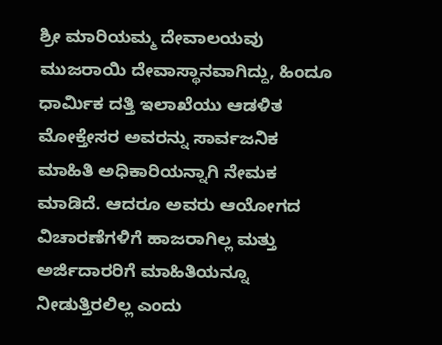ಶ್ರೀ ಮಾರಿಯಮ್ಮ ದೇವಾಲಯವು ಮುಜರಾಯಿ ದೇವಾಸ್ಥಾನವಾಗಿದ್ದು, ಹಿಂದೂ ಧಾರ್ಮಿಕ ದತ್ತಿ ಇಲಾಖೆಯು ಆಡಳಿತ ಮೋಕ್ತೇಸರ ಅವರನ್ನು ಸಾರ್ವಜನಿಕ ಮಾಹಿತಿ ಅಧಿಕಾರಿಯನ್ನಾಗಿ ನೇಮಕ ಮಾಡಿದೆ. ಆದರೂ ಅವರು ಆಯೋಗದ ವಿಚಾರಣೆಗಳಿಗೆ ಹಾಜರಾಗಿಲ್ಲ ಮತ್ತು ಅರ್ಜಿದಾರರಿಗೆ ಮಾಹಿತಿಯನ್ನೂ ನೀಡುತ್ತಿರಲಿಲ್ಲ ಎಂದು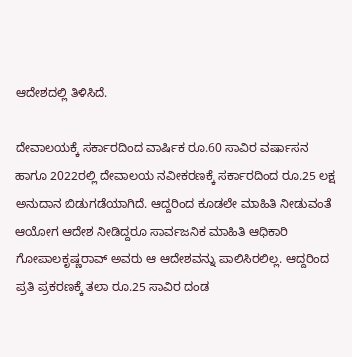ಆದೇಶದಲ್ಲಿ ತಿಳಿಸಿದೆ.

ದೇವಾಲಯಕ್ಕೆ ಸರ್ಕಾರದಿಂದ ವಾರ್ಷಿಕ ರೂ.60 ಸಾವಿರ ವರ್ಷಾಸನ ಹಾಗೂ 2022ರಲ್ಲಿ ದೇವಾಲಯ ನವೀಕರಣಕ್ಕೆ ಸರ್ಕಾರದಿಂದ ರೂ.25 ಲಕ್ಷ ಅನುದಾನ ಬಿಡುಗಡೆಯಾಗಿದೆ. ಆದ್ದರಿಂದ ಕೂಡಲೇ ಮಾಹಿತಿ ನೀಡುವಂತೆ ಆಯೋಗ ಆದೇಶ ನೀಡಿದ್ದರೂ ಸಾರ್ವಜನಿಕ ಮಾಹಿತಿ ಆಧಿಕಾರಿ ಗೋಪಾಲಕೃಷ್ಣರಾವ್ ಅವರು ಆ ಆದೇಶವನ್ನು ಪಾಲಿಸಿರಲಿಲ್ಲ. ಆದ್ದರಿಂದ ಪ್ರತಿ ಪ್ರಕರಣಕ್ಕೆ ತಲಾ ರೂ.25 ಸಾವಿರ ದಂಡ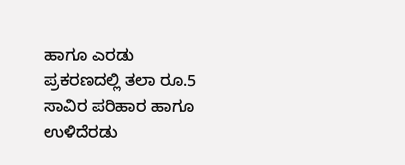ಹಾಗೂ ಎರಡು ಪ್ರಕರಣದಲ್ಲಿ ತಲಾ ರೂ.5 ಸಾವಿರ ಪರಿಹಾರ ಹಾಗೂ ಉಳಿದೆರಡು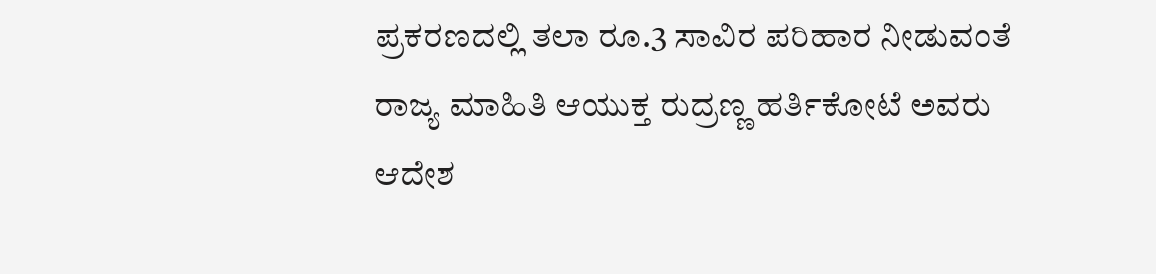ಪ್ರಕರಣದಲ್ಲಿ ತಲಾ ರೂ.3 ಸಾವಿರ ಪರಿಹಾರ ನೀಡುವಂತೆ ರಾಜ್ಯ ಮಾಹಿತಿ ಆಯುಕ್ತ ರುದ್ರಣ್ಣ ಹರ್ತಿಕೋಟೆ ಅವರು ಆದೇಶ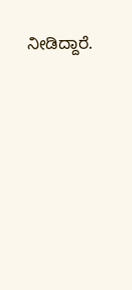ನೀಡಿದ್ದಾರೆ.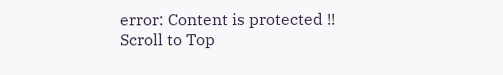error: Content is protected !!
Scroll to Top